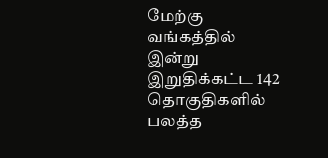மேற்கு வங்கத்தில் இன்று இறுதிக்கட்ட 142 தொகுதிகளில் பலத்த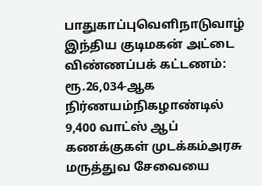பாதுகாப்புவெளிநாடுவாழ் இந்திய குடிமகன் அட்டை விண்ணப்பக் கட்டணம்: ரூ.26,034-ஆக நிர்ணயம்நிகழாண்டில் 9,400 வாட்ஸ் ஆப் கணக்குகள் முடக்கம்அரசு மருத்துவ சேவையை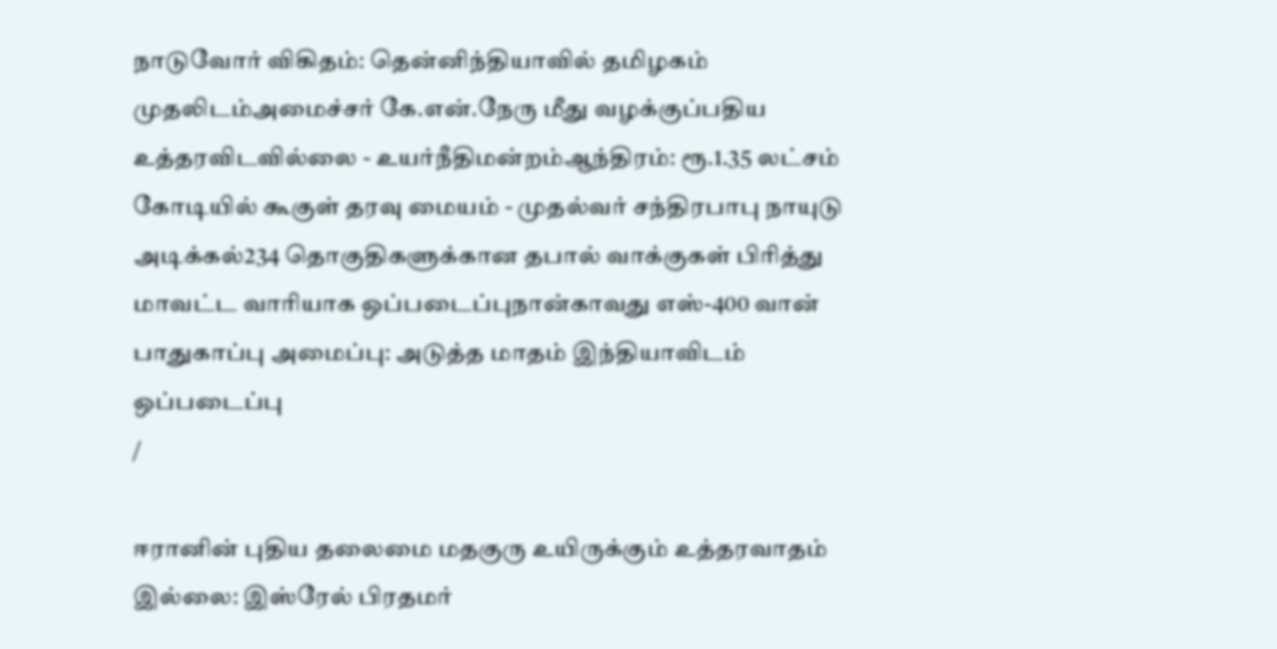நாடுவோர் விகிதம்: தென்னிந்தியாவில் தமிழகம் முதலிடம்அமைச்சர் கே.என்.நேரு மீது வழக்குப்பதிய உத்தரவிடவில்லை - உயர்நீதிமன்றம்ஆந்திரம்: ரூ.1.35 லட்சம் கோடியில் கூகுள் தரவு மையம் - முதல்வர் சந்திரபாபு நாயுடு அடிக்கல்234 தொகுதிகளுக்கான தபால் வாக்குகள் பிரித்து மாவட்ட வாரியாக ஒப்படைப்புநான்காவது எஸ்-400 வான் பாதுகாப்பு அமைப்பு: அடுத்த மாதம் இந்தியாவிடம் ஒப்படைப்பு
/

ஈரானின் புதிய தலைமை மதகுரு உயிருக்கும் உத்தரவாதம் இல்லை: இஸ்ரேல் பிரதமர்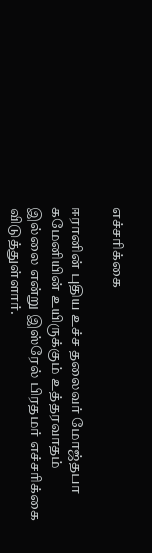எச்சரிக்கை

ஈரானின் புதிய உச்ச தலைவர் மோஜ்தபா கமேனியின் உயிருக்கும் உத்தரவாதம் இல்லை என்று இஸ்ரேல் பிரதமர் எச்சரிக்கை விடுத்துள்ளார்.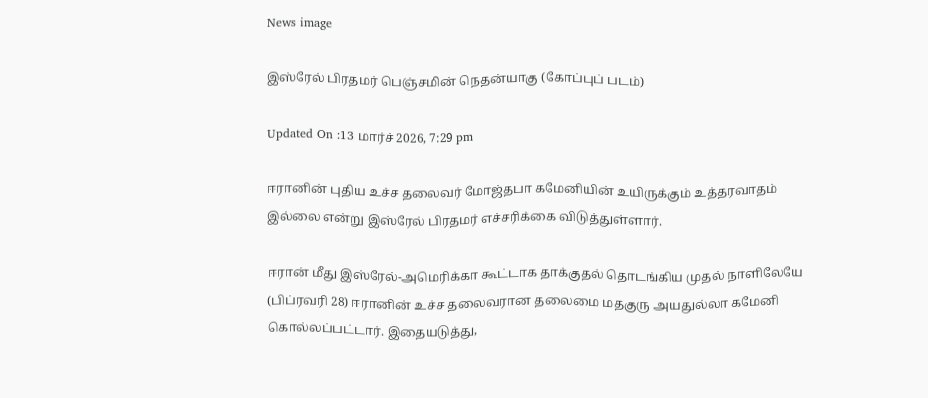News image

இஸ்ரேல் பிரதமர் பெஞ்சமின் நெதன்யாகு (கோப்புப் படம்)

Updated On :13 மார்ச் 2026, 7:29 pm

ஈரானின் புதிய உச்ச தலைவர் மோஜ்தபா கமேனியின் உயிருக்கும் உத்தரவாதம் இல்லை என்று இஸ்ரேல் பிரதமர் எச்சரிக்கை விடுத்துள்ளார்.

ஈரான் மீது இஸ்ரேல்-அமெரிக்கா கூட்டாக தாக்குதல் தொடங்கிய முதல் நாளிலேயே (பிப்ரவரி 28) ஈரானின் உச்ச தலைவரான தலைமை மதகுரு அயதுல்லா கமேனி கொல்லப்பட்டார். இதையடுத்து,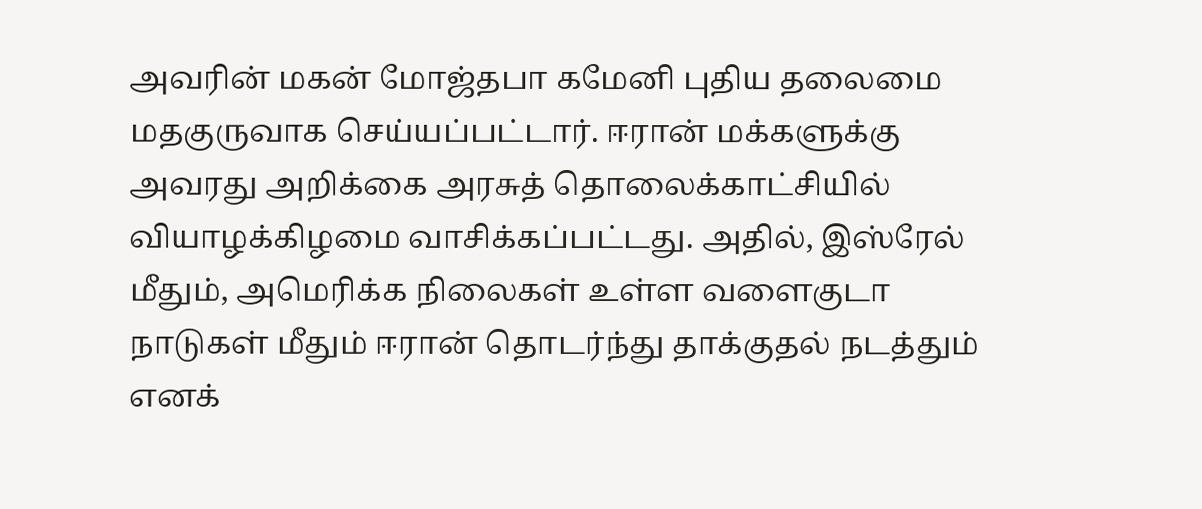அவரின் மகன் மோஜ்தபா கமேனி புதிய தலைமை மதகுருவாக செய்யப்பட்டார். ஈரான் மக்களுக்கு அவரது அறிக்கை அரசுத் தொலைக்காட்சியில் வியாழக்கிழமை வாசிக்கப்பட்டது. அதில், இஸ்ரேல் மீதும், அமெரிக்க நிலைகள் உள்ள வளைகுடா நாடுகள் மீதும் ஈரான் தொடர்ந்து தாக்குதல் நடத்தும் எனக்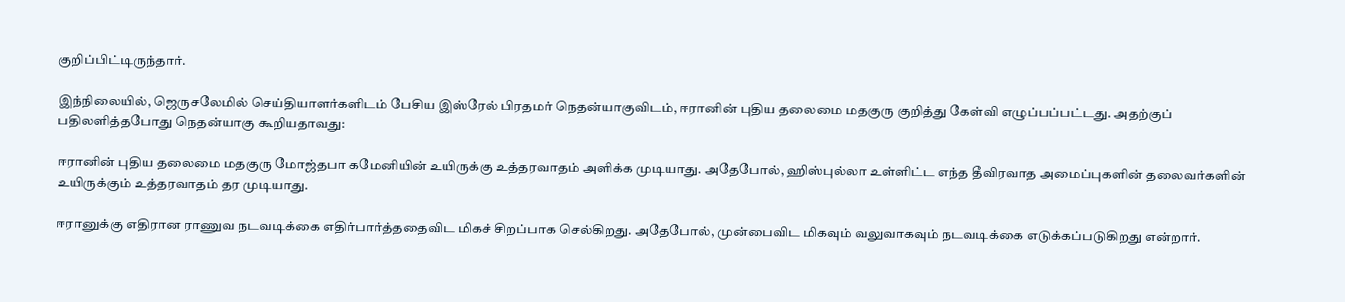குறிப்பிட்டிருந்தார்.

இந்நிலையில், ஜெருசலேமில் செய்தியாளர்களிடம் பேசிய இஸ்ரேல் பிரதமர் நெதன்யாகுவிடம், ஈரானின் புதிய தலைமை மதகுரு குறித்து கேள்வி எழுப்பப்பட்டது. அதற்குப் பதிலளித்தபோது நெதன்யாகு கூறியதாவது:

ஈரானின் புதிய தலைமை மதகுரு மோஜ்தபா கமேனியின் உயிருக்கு உத்தரவாதம் அளிக்க முடியாது. அதேபோல், ஹிஸ்புல்லா உள்ளிட்ட எந்த தீவிரவாத அமைப்புகளின் தலைவர்களின் உயிருக்கும் உத்தரவாதம் தர முடியாது.

ஈரானுக்கு எதிரான ராணுவ நடவடிக்கை எதிர்பார்த்ததைவிட மிகச் சிறப்பாக செல்கிறது. அதேபோல், முன்பைவிட மிகவும் வலுவாகவும் நடவடிக்கை எடுக்கப்படுகிறது என்றார்.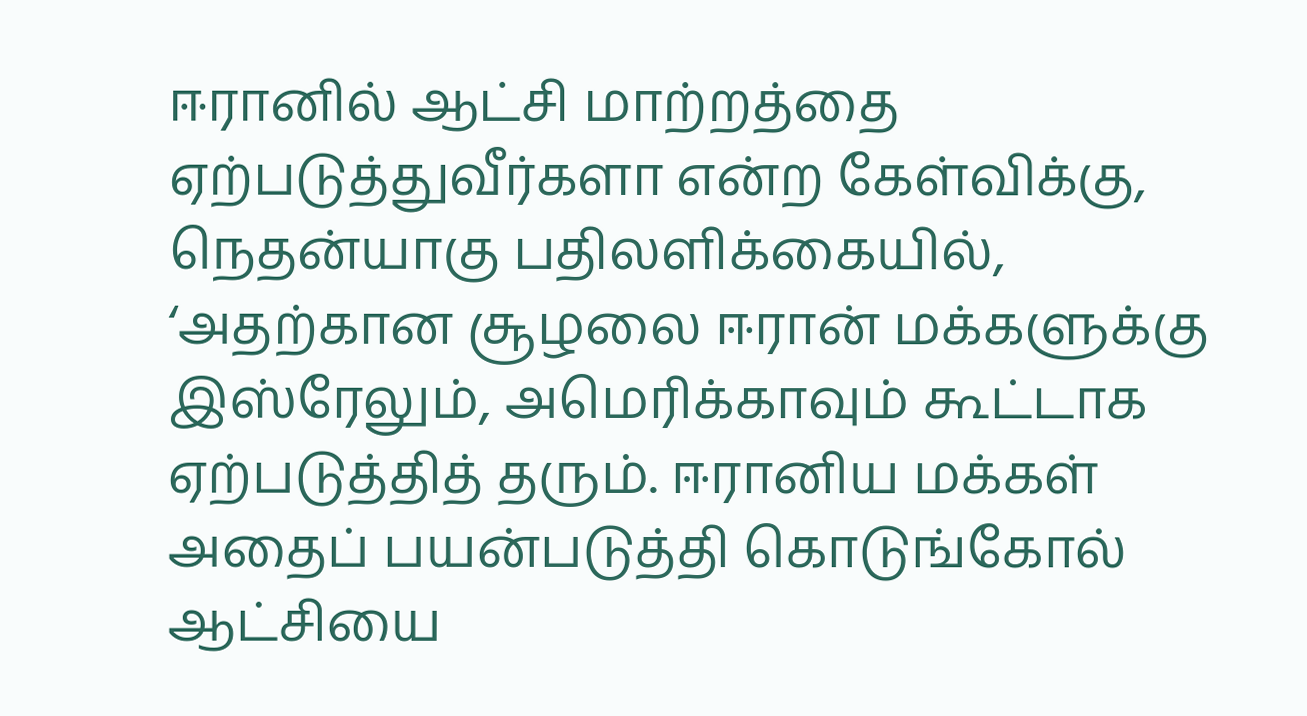ஈரானில் ஆட்சி மாற்றத்தை ஏற்படுத்துவீர்களா என்ற கேள்விக்கு, நெதன்யாகு பதிலளிக்கையில், ‘அதற்கான சூழலை ஈரான் மக்களுக்கு இஸ்ரேலும், அமெரிக்காவும் கூட்டாக ஏற்படுத்தித் தரும். ஈரானிய மக்கள் அதைப் பயன்படுத்தி கொடுங்கோல் ஆட்சியை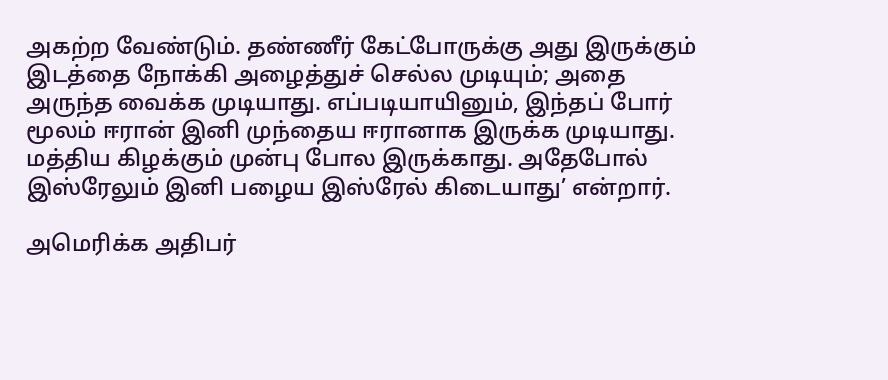அகற்ற வேண்டும். தண்ணீர் கேட்போருக்கு அது இருக்கும் இடத்தை நோக்கி அழைத்துச் செல்ல முடியும்; அதை அருந்த வைக்க முடியாது. எப்படியாயினும், இந்தப் போர் மூலம் ஈரான் இனி முந்தைய ஈரானாக இருக்க முடியாது. மத்திய கிழக்கும் முன்பு போல இருக்காது. அதேபோல் இஸ்ரேலும் இனி பழைய இஸ்ரேல் கிடையாது’ என்றார்.

அமெரிக்க அதிபர்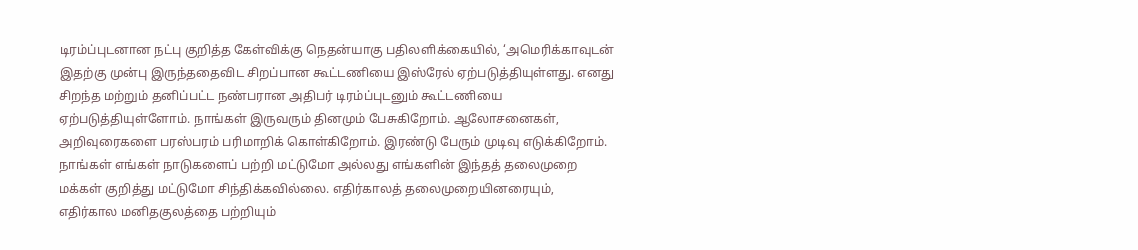டிரம்ப்புடனான நட்பு குறித்த கேள்விக்கு நெதன்யாகு பதிலளிக்கையில், ‘அமெரிக்காவுடன் இதற்கு முன்பு இருந்ததைவிட சிறப்பான கூட்டணியை இஸ்ரேல் ஏற்படுத்தியுள்ளது. எனது சிறந்த மற்றும் தனிப்பட்ட நண்பரான அதிபர் டிரம்ப்புடனும் கூட்டணியை ஏற்படுத்தியுள்ளோம். நாங்கள் இருவரும் தினமும் பேசுகிறோம். ஆலோசனைகள், அறிவுரைகளை பரஸ்பரம் பரிமாறிக் கொள்கிறோம். இரண்டு பேரும் முடிவு எடுக்கிறோம். நாங்கள் எங்கள் நாடுகளைப் பற்றி மட்டுமோ அல்லது எங்களின் இந்தத் தலைமுறை மக்கள் குறித்து மட்டுமோ சிந்திக்கவில்லை. எதிர்காலத் தலைமுறையினரையும், எதிர்கால மனிதகுலத்தை பற்றியும்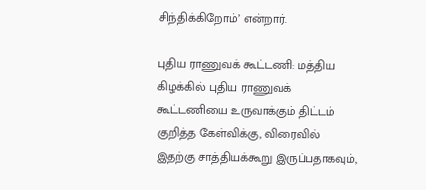சிந்திக்கிறோம்’ என்றார்.

புதிய ராணுவக் கூட்டணி: மத்திய கிழக்கில் புதிய ராணுவக் கூட்டணியை உருவாக்கும் திட்டம் குறித்த கேள்விக்கு, விரைவில் இதற்கு சாத்தியக்கூறு இருப்பதாகவும்,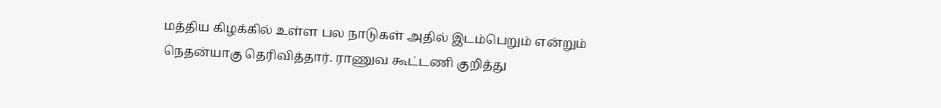மத்திய கிழக்கில் உள்ள பல நாடுகள் அதில் இடம்பெறும் என்றும் நெதன்யாகு தெரிவித்தார். ராணுவ கூட்டணி குறித்து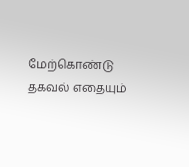மேற்கொண்டு தகவல் எதையும்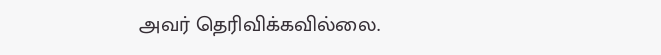அவர் தெரிவிக்கவில்லை.